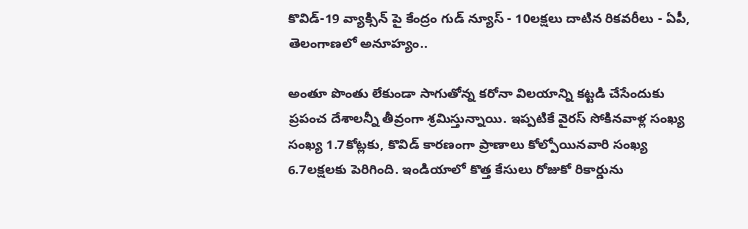కొవిడ్-19 వ్యాక్సిన్ పై కేంద్రం గుడ్ న్యూస్ - 10లక్షలు దాటిన రికవరీలు - ఏపీ, తెలంగాణలో అనూహ్యం..

అంతూ పొంతు లేకుండా సాగుతోన్న కరోనా విలయాన్ని కట్టడి చేసేందుకు ప్రపంచ దేశాలన్నీ తీవ్రంగా శ్రమిస్తున్నాయి. ఇప్పటికే వైరస్ సోకినవాళ్ల సంఖ్య సంఖ్య 1.7కోట్లకు, కొవిడ్ కారణంగా ప్రాణాలు కోల్పోయినవారి సంఖ్య 6.7లక్షలకు పెరిగింది. ఇండియాలో కొత్త కేసులు రోజుకో రికార్డును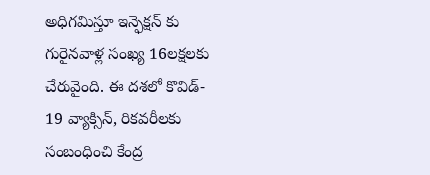అధిగమిస్తూ ఇన్ఫెక్షన్ కు గురైనవాళ్ల సంఖ్య 16లక్షలకు చేరువైంది. ఈ దశలో కొవిడ్- 19 వ్యాక్సిన్, రికవరీలకు సంబంధించి కేంద్ర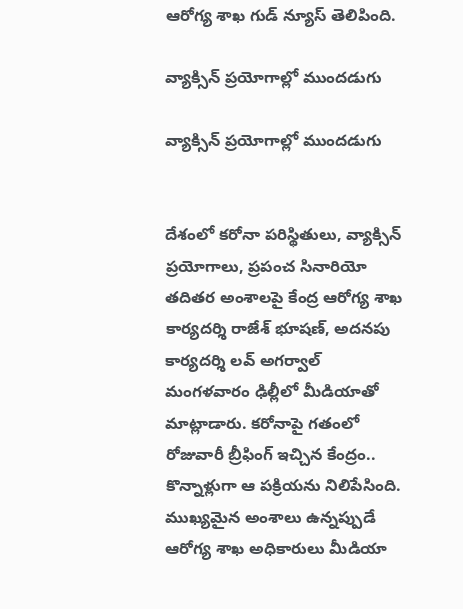ఆరోగ్య శాఖ గుడ్ న్యూస్ తెలిపింది.

వ్యాక్సిన్ ప్రయోగాల్లో ముందడుగు

వ్యాక్సిన్ ప్రయోగాల్లో ముందడుగు


దేశంలో కరోనా పరిస్థితులు, వ్యాక్సిన్ ప్రయోగాలు, ప్రపంచ సినారియో తదితర అంశాలపై కేంద్ర ఆరోగ్య శాఖ కార్యదర్శి రాజేశ్ భూషణ్, అదనపు కార్యదర్శి లవ్ అగర్వాల్ మంగళవారం ఢిల్లీలో మీడియాతో మాట్లాడారు. కరోనాపై గతంలో రోజువారీ బ్రీఫింగ్ ఇచ్చిన కేంద్రం.. కొన్నాళ్లుగా ఆ పక్రియను నిలిపేసింది. ముఖ్యమైన అంశాలు ఉన్నప్పుడే ఆరోగ్య శాఖ అధికారులు మీడియా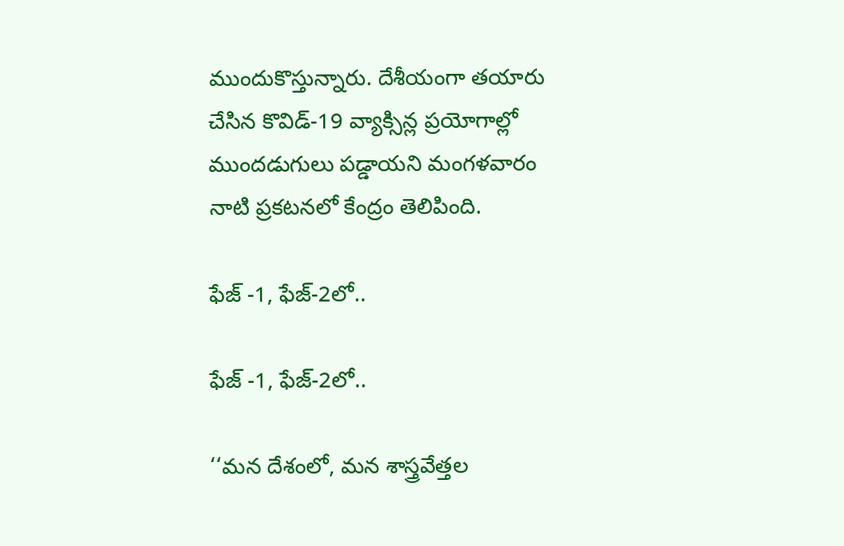ముందుకొస్తున్నారు. దేశీయంగా తయారు చేసిన కొవిడ్-19 వ్యాక్సిన్ల ప్రయోగాల్లో ముందడుగులు పడ్డాయని మంగళవారం నాటి ప్రకటనలో కేంద్రం తెలిపింది.

ఫేజ్ -1, ఫేజ్-2లో..

ఫేజ్ -1, ఫేజ్-2లో..

‘‘మన దేశంలో, మన శాస్త్రవేత్తల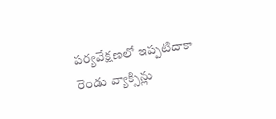పర్యవేక్షణలో ఇప్పటిదాకా రెండు వ్యాక్సిన్లు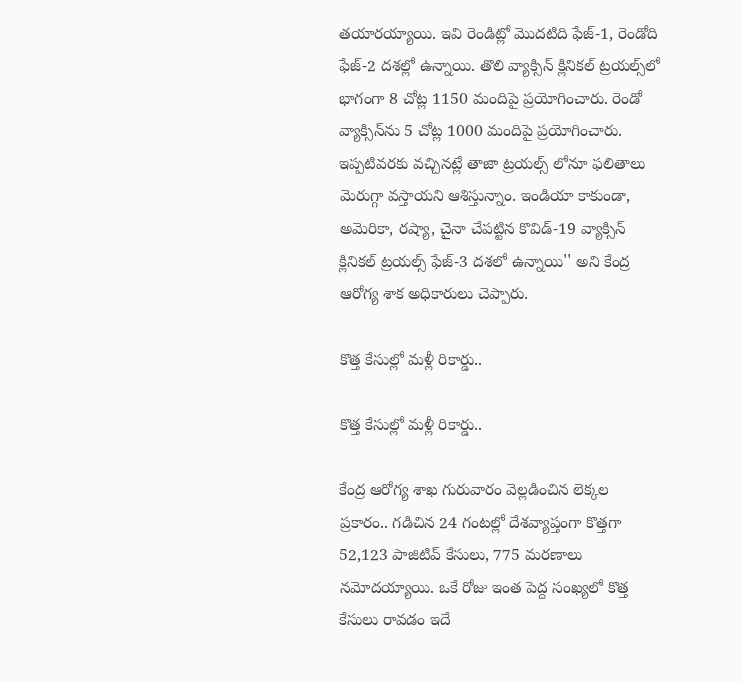తయారయ్యాయి. ఇవి రెండిట్లో మొదటిది ఫేజ్-1, రెండోది ఫేజ్-2 దశల్లో ఉన్నాయి. తొలి వ్యాక్సిన్‌ క్లినికల్ ట్రయల్స్‌లో భాగంగా 8 చోట్ల 1150 మందిపై ప్రయోగించారు. రెండో వ్యాక్సిన్‌ను 5 చోట్ల 1000 మందిపై ప్రయోగించారు. ఇప్పటివరకు వచ్చినట్లే తాజా ట్రయల్స్ లోనూ ఫలితాలు మెరుగ్గా వస్తాయని ఆశిస్తున్నాం. ఇండియా కాకుండా, అమెరికా, రష్యా, చైనా చేపట్టిన కొవిడ్-19 వ్యాక్సిన్ క్లినికల్ ట్రయల్స్ ఫేజ్-3 దశలో ఉన్నాయి'' అని కేంద్ర ఆరోగ్య శాక అధికారులు చెప్పారు.

కొత్త కేసుల్లో మళ్లీ రికార్డు..

కొత్త కేసుల్లో మళ్లీ రికార్డు..

కేంద్ర ఆరోగ్య శాఖ గురువారం వెల్లడించిన లెక్కల ప్రకారం.. గడిచిన 24 గంటల్లో దేశవ్యాప్తంగా కొత్తగా 52,123 పాజిటివ్ కేసులు, 775 మరణాలు నమోదయ్యాయి. ఒకే రోజు ఇంత పెద్ద సంఖ్యలో కొత్త కేసులు రావడం ఇదే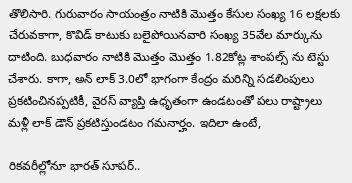తొలిసారి. గురువారం సాయంత్రం నాటికి మొత్తం కేసుల సంఖ్య 16 లక్షలకు చేరువకాగా, కొవిడ్ కాటుకు బలైపోయినవారి సంఖ్య 35వేల మార్కును దాటింది. బుధవారం నాటికి మొత్తం మొత్తం 1.82కోట్ల శాంపల్స్ ను టెస్టు చేశారు. కాగా, అన్ లాక్ 3.0లో భాగంగా కేంద్రం మరిన్ని సడలింపులు ప్రకటించినప్పటికీ, వైరస్ వ్యాప్తి ఉధృతంగా ఉండటంతో పలు రాష్ట్రాలు మళ్లీ లాక్ డౌన్ ప్రకటిస్తుండటం గమనార్హం. ఇదిలా ఉంటే,

రికవరీల్లోనూ భారత్ సూపర్..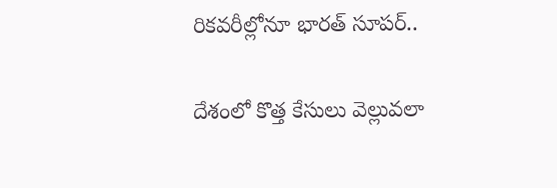రికవరీల్లోనూ భారత్ సూపర్..

దేశంలో కొత్త కేసులు వెల్లువలా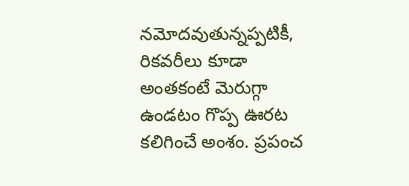నమోదవుతున్నప్పటికీ, రికవరీలు కూడా అంతకంటే మెరుగ్గా ఉండటం గొప్ప ఊరట కలిగించే అంశం. ప్రపంచ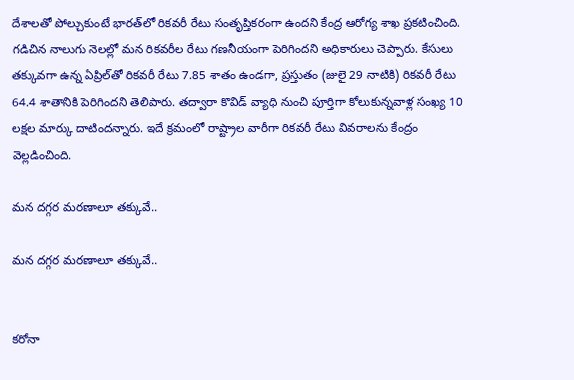దేశాలతో పోల్చుకుంటే భారత్‌లో రికవరీ రేటు సంతృప్తికరంగా ఉందని కేంద్ర ఆరోగ్య శాఖ ప్రకటించింది. గడిచిన నాలుగు నెలల్లో మన రికవరీల రేటు గణనీయంగా పెరిగిందని అధికారులు చెప్పారు. కేసులు తక్కువగా ఉన్న ఏప్రిల్‌తో రికవరీ రేటు 7.85 శాతం ఉండగా, ప్రస్తుతం (జులై 29 నాటికి) రికవరీ రేటు 64.4 శాతానికి పెరిగిందని తెలిపారు. తద్వారా కొవిడ్ వ్యాధి నుంచి పూర్తిగా కోలుకున్నవాళ్ల సంఖ్య 10 లక్షల మార్కు దాటిందన్నారు. ఇదే క్రమంలో రాష్ట్రాల వారీగా రికవరీ రేటు వివరాలను కేంద్రం వెల్లడించింది.

మన దగ్గర మరణాలూ తక్కువే..

మన దగ్గర మరణాలూ తక్కువే..


కరోనా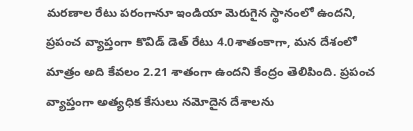మరణాల రేటు పరంగానూ ఇండియా మెరుగైన స్థానంలో ఉందని, ప్రపంచ వ్యాప్తంగా కొవిడ్ డెత్ రేటు 4.0శాతంకాగా, మన దేశంలో మాత్రం అది కేవలం 2.21 శాతంగా ఉందని కేంద్రం తెలిపింది. ప్రపంచ వ్యాప్తంగా అత్యధిక కేసులు నమోదైన దేశాలను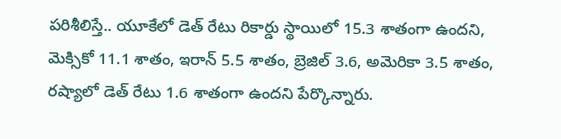పరిశీలిస్తే.. యూకేలో డెత్ రేటు రికార్డు స్థాయిలో 15.3 శాతంగా ఉందని, మెక్సికో 11.1 శాతం, ఇరాన్ 5.5 శాతం, బ్రెజిల్ 3.6, అమెరికా 3.5 శాతం, రష్యాలో డెత్ రేటు 1.6 శాతంగా ఉందని పేర్కొన్నారు.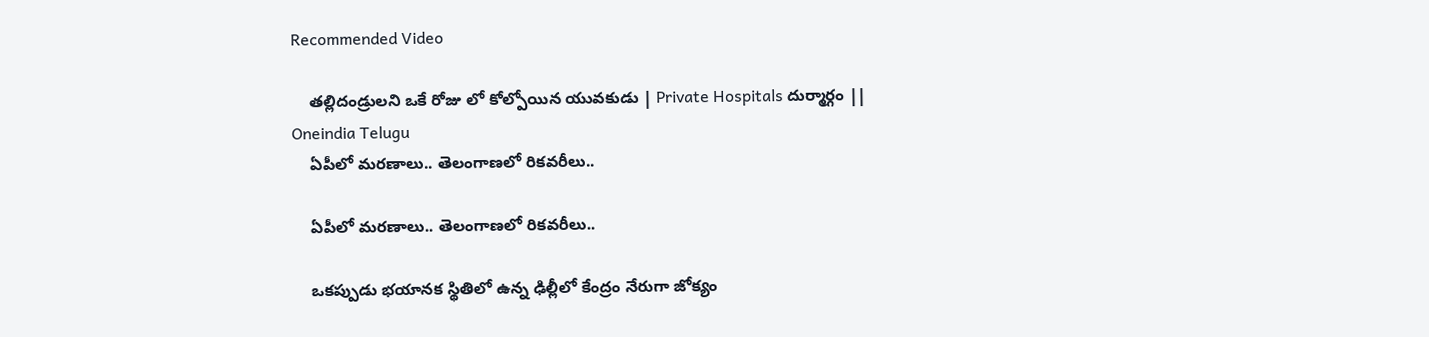Recommended Video

    తల్లిదండ్రులని ఒకే రోజు లో కోల్పోయిన యువకుడు | Private Hospitals దుర్మార్గం || Oneindia Telugu
    ఏపీలో మరణాలు.. తెలంగాణలో రికవరీలు..

    ఏపీలో మరణాలు.. తెలంగాణలో రికవరీలు..

    ఒకప్పుడు భయానక స్థితిలో ఉన్న ఢిల్లీలో కేంద్రం నేరుగా జోక్యం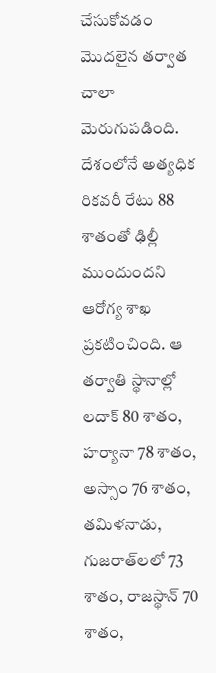చేసుకోవడం మొదలైన తర్వాత చాలా మెరుగుపడింది. దేశంలోనే అత్యధిక రికవరీ రేటు 88 శాతంతో ఢిల్లీ ముందుందని ఆరోగ్య శాఖ ప్రకటించింది. ఆ తర్వాతి స్థానాల్లో లదాక్ 80 శాతం, హర్యానా 78 శాతం, అస్సాం 76 శాతం, తమిళనాడు, గుజరాత్‌లలో 73 శాతం, రాజస్థాన్ 70 శాతం,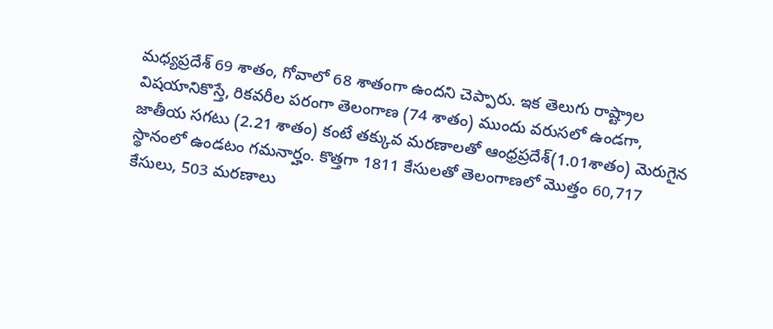మధ్యప్రదేశ్ 69 శాతం, గోవాలో 68 శాతంగా ఉందని చెప్పారు. ఇక తెలుగు రాష్ట్రాల విషయానికొస్తే, రికవరీల పరంగా తెలంగాణ (74 శాతం) ముందు వరుసలో ఉండగా, జాతీయ సగటు (2.21 శాతం) కంటే తక్కువ మరణాలతో ఆంధ్రప్రదేశ్(1.01శాతం) మెరుగైన స్థానంలో ఉండటం గమనార్హం. కొత్తగా 1811 కేసులతో తెలంగాణలో మొత్తం 60,717 కేసులు, 503 మరణాలు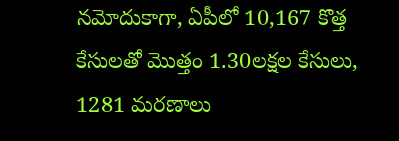నమోదుకాగా, ఏపీలో 10,167 కొత్త కేసులతో మొత్తం 1.30లక్షల కేసులు, 1281 మరణాలు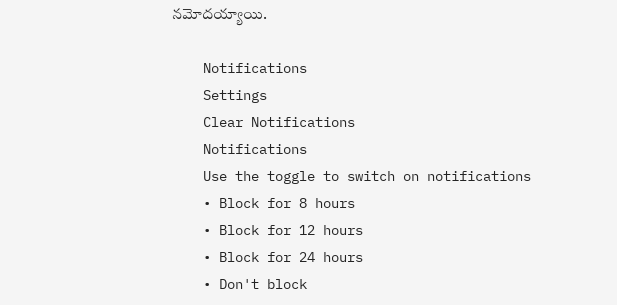నమోదయ్యాయి.

    Notifications
    Settings
    Clear Notifications
    Notifications
    Use the toggle to switch on notifications
    • Block for 8 hours
    • Block for 12 hours
    • Block for 24 hours
    • Don't block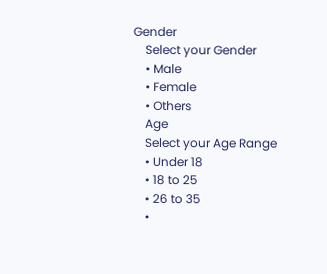Gender
    Select your Gender
    • Male
    • Female
    • Others
    Age
    Select your Age Range
    • Under 18
    • 18 to 25
    • 26 to 35
    •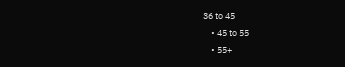36 to 45
    • 45 to 55
    • 55+